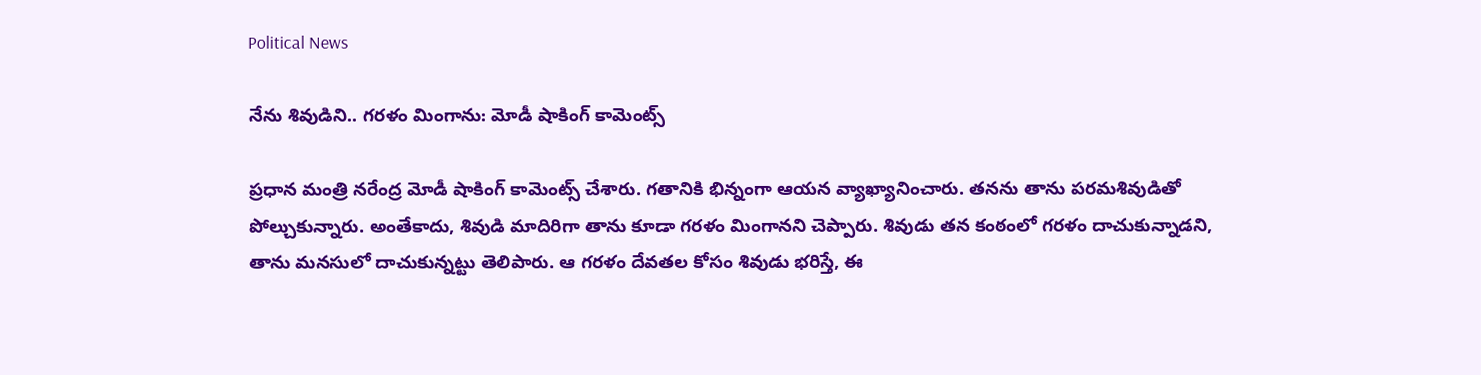Political News

నేను శివుడిని.. గరళం మింగాను: మోడీ షాకింగ్ కామెంట్స్

ప్రధాన మంత్రి నరేంద్ర మోడీ షాకింగ్ కామెంట్స్ చేశారు. గతానికి భిన్నంగా ఆయన వ్యాఖ్యానించారు. తనను తాను పరమశివుడితో పోల్చుకున్నారు. అంతేకాదు, శివుడి మాదిరిగా తాను కూడా గరళం మింగానని చెప్పారు. శివుడు తన కంఠంలో గరళం దాచుకున్నాడని, తాను మనసులో దాచుకున్నట్టు తెలిపారు. ఆ గరళం దేవతల కోసం శివుడు భరిస్తే, ఈ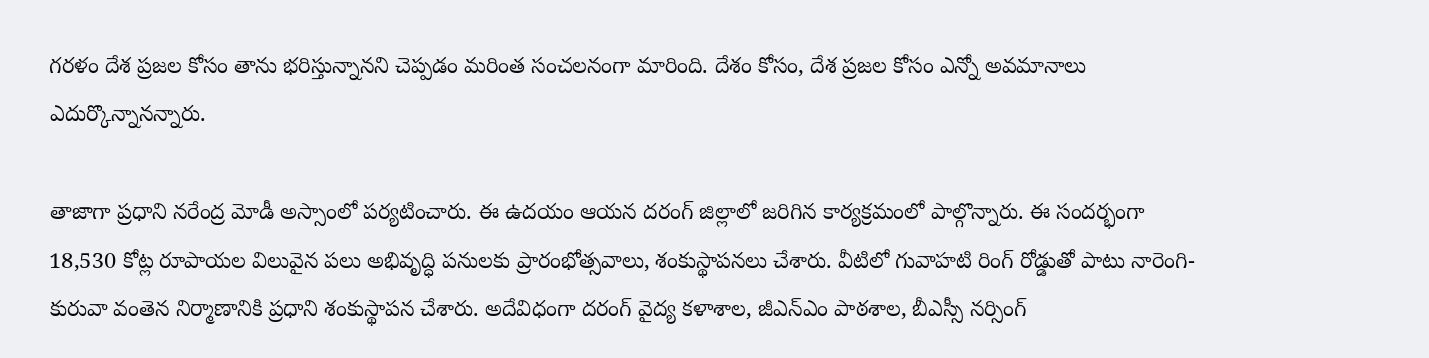గరళం దేశ ప్రజల కోసం తాను భరిస్తున్నానని చెప్పడం మరింత సంచలనంగా మారింది. దేశం కోసం, దేశ ప్రజల కోసం ఎన్నో అవమానాలు ఎదుర్కొన్నానన్నారు.

తాజాగా ప్రధాని నరేంద్ర మోడీ అస్సాంలో పర్యటించారు. ఈ ఉదయం ఆయన దరంగ్ జిల్లాలో జరిగిన కార్యక్రమంలో పాల్గొన్నారు. ఈ సందర్భంగా 18,530 కోట్ల రూపాయల విలువైన పలు అభివృద్ధి పనులకు ప్రారంభోత్సవాలు, శంకుస్థాపనలు చేశారు. వీటిలో గువాహటి రింగ్ రోడ్డుతో పాటు నారెంగి-కురువా వంతెన నిర్మాణానికి ప్రధాని శంకుస్థాపన చేశారు. అదేవిధంగా దరంగ్ వైద్య కళాశాల, జీఎన్‌ఎం పాఠశాల, బీఎస్సీ నర్సింగ్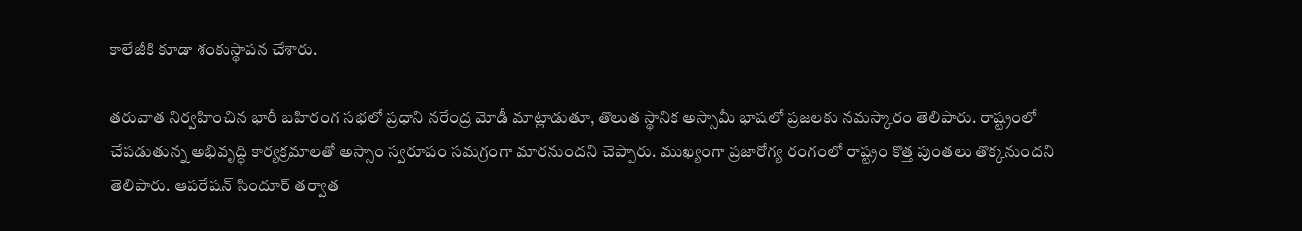కాలేజీకి కూడా శంకుస్థాపన చేశారు.

తరువాత నిర్వహించిన భారీ బహిరంగ సభలో ప్రధాని నరేంద్ర మోడీ మాట్లాడుతూ, తొలుత స్థానిక అస్సామీ భాషలో ప్రజలకు నమస్కారం తెలిపారు. రాష్ట్రంలో చేపడుతున్న అభివృద్ధి కార్యక్రమాలతో అస్సాం స్వరూపం సమగ్రంగా మారనుందని చెప్పారు. ముఖ్యంగా ప్రజారోగ్య రంగంలో రాష్ట్రం కొత్త పుంతలు తొక్కనుందని తెలిపారు. ఆపరేషన్ సిందూర్ తర్వాత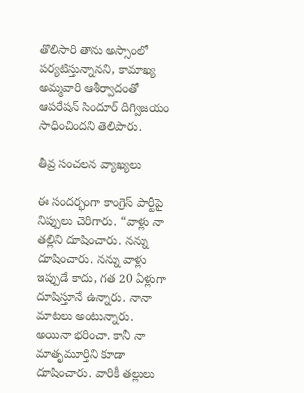తొలిసారి తాను అస్సాంలో పర్యటిస్తున్నానని, కామాఖ్య అమ్మవారి ఆశీర్వాదంతో ఆపరేషన్ సిందూర్ దిగ్విజయం సాధించిందని తెలిపారు.

తీవ్ర సంచలన వ్యాఖ్యలు

ఈ సందర్భంగా కాంగ్రెస్ పార్టీపై నిప్పులు చెరిగారు. “వాళ్లు నా తల్లిని దూషించారు. నన్ను దూషించారు. నన్ను వాళ్లు ఇప్పుడే కాదు, గత 20 ఏళ్లుగా దూషిస్తూనే ఉన్నారు. నానా మాటలు అంటున్నారు. అయినా భరించా. కానీ నా మాతృమూర్తిని కూడా దూషించారు. వారికీ తల్లులు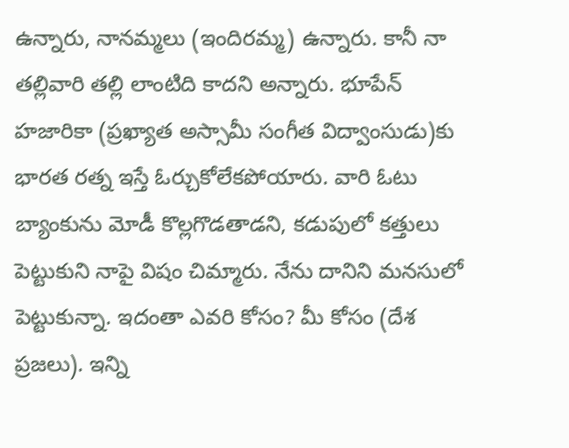ఉన్నారు, నానమ్మలు (ఇందిరమ్మ) ఉన్నారు. కానీ నా తల్లివారి తల్లి లాంటిది కాదని అన్నారు. భూపేన్ హజారికా (ప్రఖ్యాత అస్సామీ సంగీత విద్వాంసుడు)కు భారత రత్న ఇస్తే ఓర్చుకోలేకపోయారు. వారి ఓటు బ్యాంకును మోడీ కొల్లగొడతాడని, కడుపులో కత్తులు పెట్టుకుని నాపై విషం చిమ్మారు. నేను దానిని మనసులో పెట్టుకున్నా. ఇదంతా ఎవరి కోసం? మీ కోసం (దేశ ప్రజలు). ఇన్ని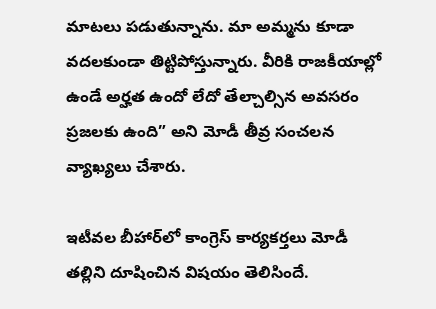మాటలు పడుతున్నాను. మా అమ్మను కూడా వదలకుండా తిట్టిపోస్తున్నారు. వీరికి రాజకీయాల్లో ఉండే అర్హత ఉందో లేదో తేల్చాల్సిన అవసరం ప్రజలకు ఉంది” అని మోడీ తీవ్ర సంచలన వ్యాఖ్యలు చేశారు.

ఇటీవల బీహార్‌లో కాంగ్రెస్ కార్యకర్తలు మోడీ తల్లిని దూషించిన విషయం తెలిసిందే.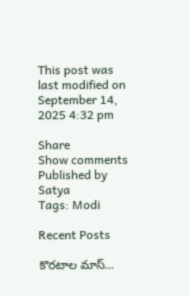This post was last modified on September 14, 2025 4:32 pm

Share
Show comments
Published by
Satya
Tags: Modi

Recent Posts

కొరటాల మాస్…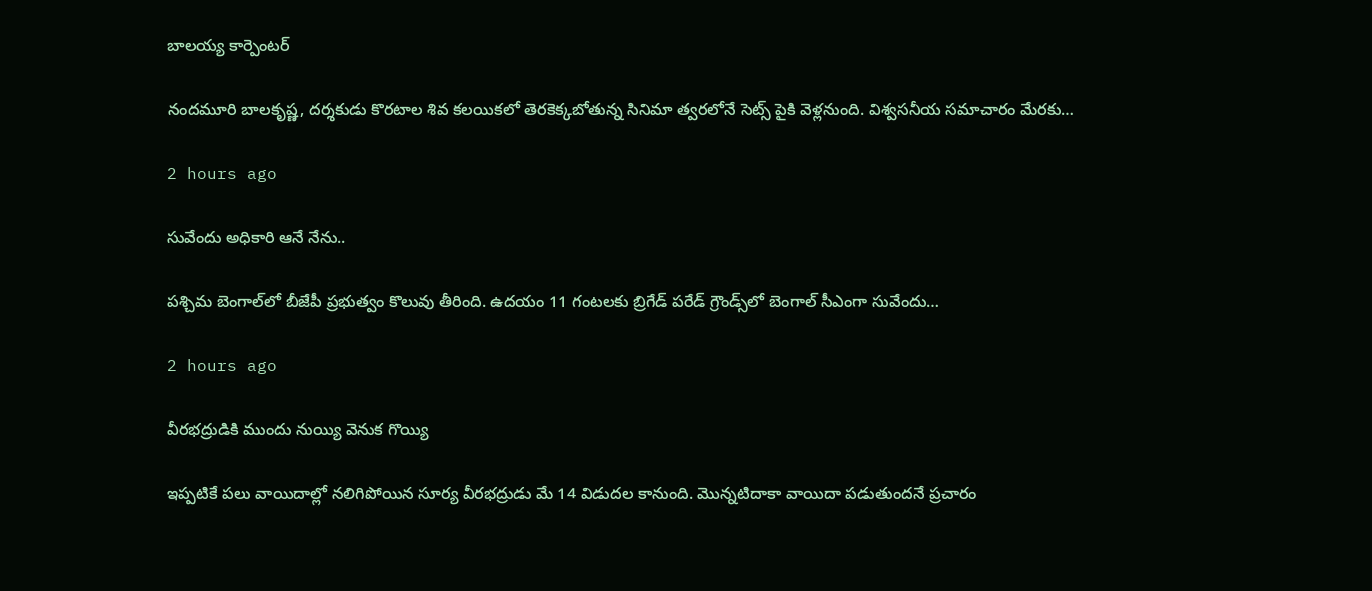బాలయ్య కార్పెంటర్

నందమూరి బాలకృష్ణ, దర్శకుడు కొరటాల శివ కలయికలో తెరకెక్కబోతున్న సినిమా త్వరలోనే సెట్స్ పైకి వెళ్లనుంది. విశ్వసనీయ సమాచారం మేరకు…

2 hours ago

సువేందు అధికారి ఆనే నేను..

పశ్చిమ బెంగాల్‌లో బీజేపీ ప్రభుత్వం కొలువు తీరింది. ఉదయం 11 గంటలకు బ్రిగేడ్‌ పరేడ్ గ్రౌండ్స్‌లో బెంగాల్‌ సీఎంగా సువేందు…

2 hours ago

వీరభద్రుడికి ముందు నుయ్యి వెనుక గొయ్యి

ఇప్పటికే పలు వాయిదాల్లో నలిగిపోయిన సూర్య వీరభద్రుడు మే 14 విడుదల కానుంది. మొన్నటిదాకా వాయిదా పడుతుందనే ప్రచారం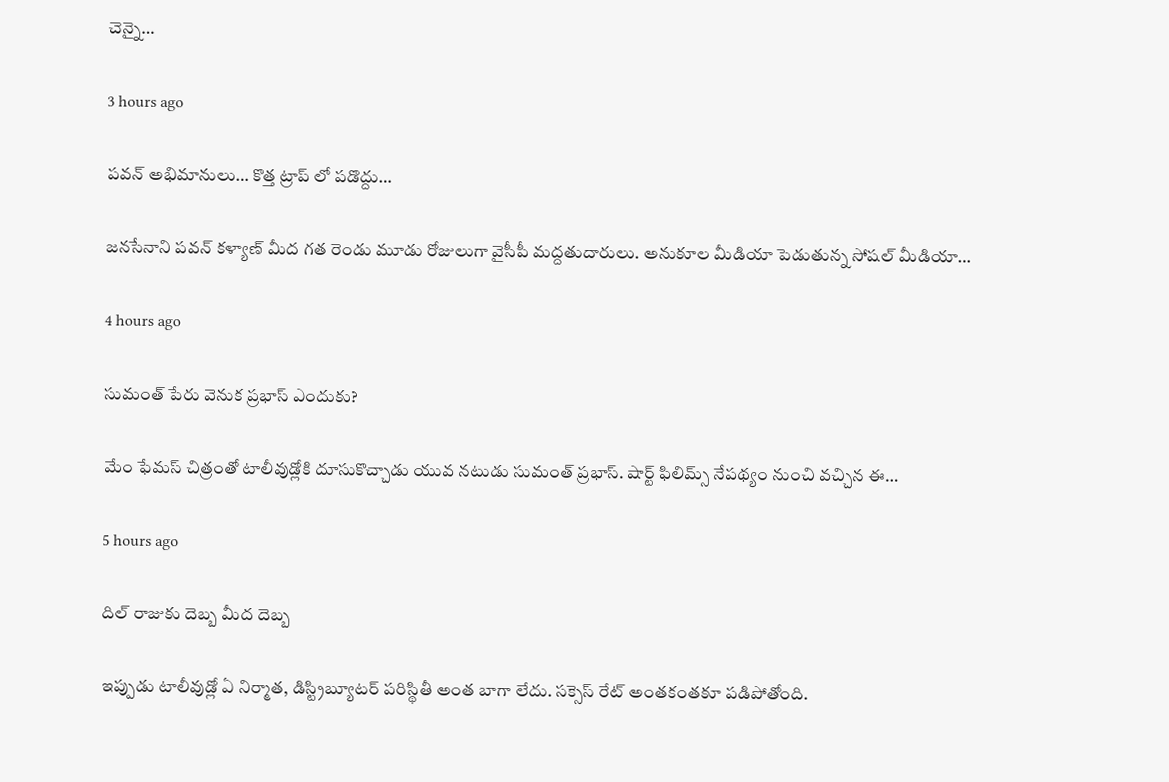చెన్నై…

3 hours ago

పవన్ అభిమానులు… కొత్త ట్రాప్ లో పడొద్దు…

జనసేనాని పవన్ కళ్యాణ్ మీద గత రెండు మూడు రోజులుగా వైసీపీ మద్దతుదారులు. అనుకూల మీడియా పెడుతున్న సోషల్ మీడియా…

4 hours ago

సుమంత్ పేరు వెనుక‌ ప్ర‌భాస్ ఎందుకు?

మేం ఫేమ‌స్ చిత్రంతో టాలీవుడ్లోకి దూసుకొచ్చాడు యువ న‌టుడు సుమంత్ ప్ర‌భాస్. షార్ట్ ఫిలిమ్స్ నేప‌థ్యం నుంచి వ‌చ్చిన ఈ…

5 hours ago

దిల్ రాజుకు దెబ్బ మీద దెబ్బ‌

ఇప్పుడు టాలీవుడ్లో ఏ నిర్మాత‌, డిస్ట్రిబ్యూట‌ర్ ప‌రిస్థితీ అంత బాగా లేదు. స‌క్సెస్ రేట్ అంత‌కంత‌కూ ప‌డిపోతోంది.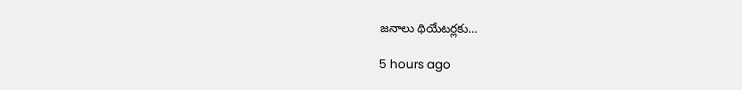జ‌నాలు థియేట‌ర్ల‌కు…

5 hours ago